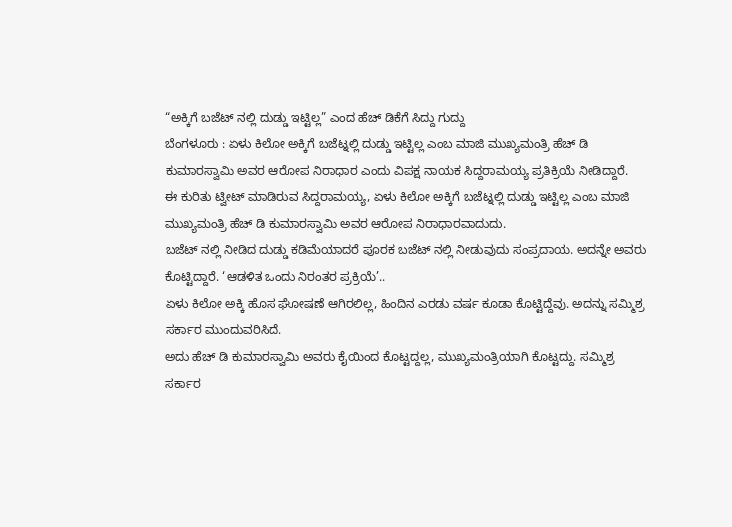“ಅಕ್ಕಿಗೆ ಬಜೆಟ್ ನಲ್ಲಿ ದುಡ್ಡು ಇಟ್ಟಿಲ್ಲ” ಎಂದ ಹೆಚ್ ಡಿಕೆಗೆ ಸಿದ್ದು ಗುದ್ದು
ಬೆಂಗಳೂರು : ಏಳು ಕಿಲೋ ಅಕ್ಕಿಗೆ ಬಜೆಟ್ನಲ್ಲಿ ದುಡ್ಡು ಇಟ್ಟಿಲ್ಲ ಎಂಬ ಮಾಜಿ ಮುಖ್ಯಮಂತ್ರಿ ಹೆಚ್ ಡಿ ಕುಮಾರಸ್ವಾಮಿ ಅವರ ಆರೋಪ ನಿರಾಧಾರ ಎಂದು ವಿಪಕ್ಷ ನಾಯಕ ಸಿದ್ದರಾಮಯ್ಯ ಪ್ರತಿಕ್ರಿಯೆ ನೀಡಿದ್ದಾರೆ.
ಈ ಕುರಿತು ಟ್ವೀಟ್ ಮಾಡಿರುವ ಸಿದ್ದರಾಮಯ್ಯ, ಏಳು ಕಿಲೋ ಅಕ್ಕಿಗೆ ಬಜೆಟ್ನಲ್ಲಿ ದುಡ್ಡು ಇಟ್ಟಿಲ್ಲ ಎಂಬ ಮಾಜಿ ಮುಖ್ಯಮಂತ್ರಿ ಹೆಚ್ ಡಿ ಕುಮಾರಸ್ವಾಮಿ ಅವರ ಆರೋಪ ನಿರಾಧಾರವಾದುದು.
ಬಜೆಟ್ ನಲ್ಲಿ ನೀಡಿದ ದುಡ್ಡು ಕಡಿಮೆಯಾದರೆ ಪೂರಕ ಬಜೆಟ್ ನಲ್ಲಿ ನೀಡುವುದು ಸಂಪ್ರದಾಯ. ಅದನ್ನೇ ಅವರು ಕೊಟ್ಟಿದ್ದಾರೆ. ‘ಆಡಳಿತ ಒಂದು ನಿರಂತರ ಪ್ರಕ್ರಿಯೆ’..
ಏಳು ಕಿಲೋ ಅಕ್ಕಿ ಹೊಸ ಘೋಷಣೆ ಆಗಿರಲಿಲ್ಲ, ಹಿಂದಿನ ಎರಡು ವರ್ಷ ಕೂಡಾ ಕೊಟ್ಟಿದ್ದೆವು. ಅದನ್ನು ಸಮ್ಮಿಶ್ರ ಸರ್ಕಾರ ಮುಂದುವರಿಸಿದೆ.
ಅದು ಹೆಚ್ ಡಿ ಕುಮಾರಸ್ವಾಮಿ ಅವರು ಕೈಯಿಂದ ಕೊಟ್ಟದ್ದಲ್ಲ, ಮುಖ್ಯಮಂತ್ರಿಯಾಗಿ ಕೊಟ್ಟದ್ದು. ಸಮ್ಮಿಶ್ರ ಸರ್ಕಾರ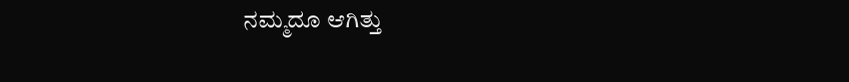ನಮ್ಮದೂ ಆಗಿತ್ತು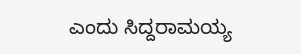ಎಂದು ಸಿದ್ದರಾಮಯ್ಯ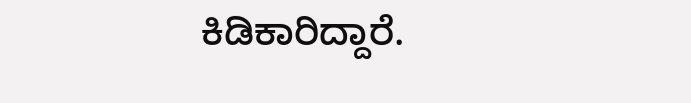ಕಿಡಿಕಾರಿದ್ದಾರೆ.